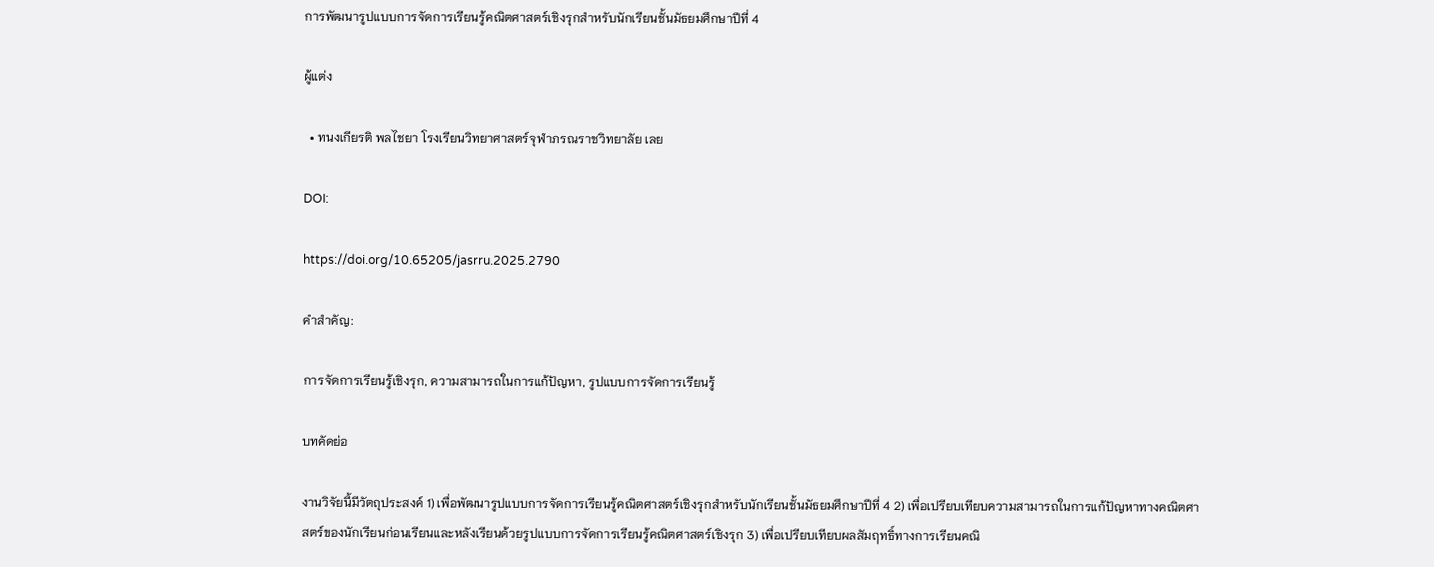การพัฒนารูปแบบการจัดการเรียนรู้คณิตศาสตร์เชิงรุกสำหรับนักเรียนชั้นมัธยมศึกษาปีที่ 4

ผู้แต่ง

  • ทนงเกียรติ พลไชยา โรงเรียนวิทยาศาสตร์จุฬาภรณราชวิทยาลัย เลย

DOI:

https://doi.org/10.65205/jasrru.2025.2790

คำสำคัญ:

การจัดการเรียนรู้เชิงรุก, ความสามารถในการแก้ปัญหา, รูปแบบการจัดการเรียนรู้

บทคัดย่อ

งานวิจัยนี้มีวัตถุประสงค์ 1) เพื่อพัฒนารูปแบบการจัดการเรียนรู้คณิตศาสตร์เชิงรุกสำหรับนักเรียนชั้นมัธยมศึกษาปีที่ 4 2) เพื่อเปรียบเทียบความสามารถในการแก้ปัญหาทางคณิตศาสตร์ของนักเรียนก่อนเรียนและหลังเรียนด้วยรูปแบบการจัดการเรียนรู้คณิตศาสตร์เชิงรุก 3) เพื่อเปรียบเทียบผลสัมฤทธิ์ทางการเรียนคณิ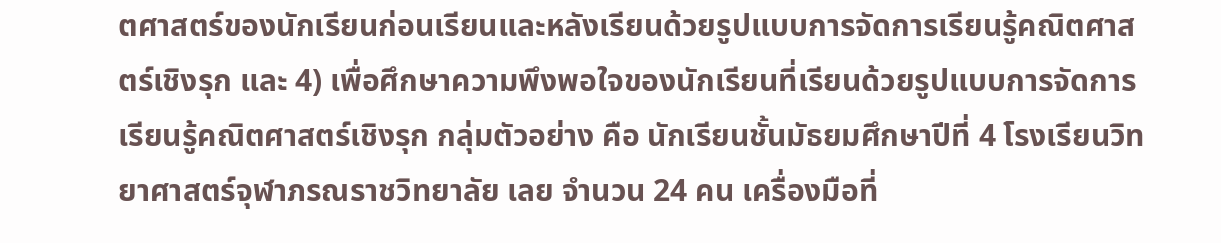ตศาสตร์ของนักเรียนก่อนเรียนและหลังเรียนด้วยรูปแบบการจัดการเรียนรู้คณิตศาสตร์เชิงรุก และ 4) เพื่อศึกษาความพึงพอใจของนักเรียนที่เรียนด้วยรูปแบบการจัดการเรียนรู้คณิตศาสตร์เชิงรุก กลุ่มตัวอย่าง คือ นักเรียนชั้นมัธยมศึกษาปีที่ 4 โรงเรียนวิทยาศาสตร์จุฬาภรณราชวิทยาลัย เลย จำนวน 24 คน เครื่องมือที่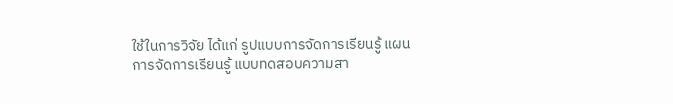ใช้ในการวิจัย ได้แก่ รูปแบบการจัดการเรียนรู้ แผนการจัดการเรียนรู้ แบบทดสอบความสา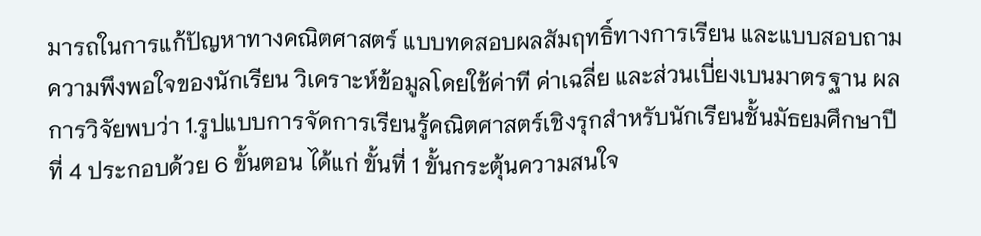มารถในการแก้ปัญหาทางคณิตศาสตร์ แบบทดสอบผลสัมฤทธิ์ทางการเรียน และแบบสอบถามความพึงพอใจของนักเรียน วิเคราะห์ข้อมูลโดยใช้ค่าที ค่าเฉลี่ย และส่วนเบี่ยงเบนมาตรฐาน ผลการวิจัยพบว่า 1.รูปแบบการจัดการเรียนรู้คณิตศาสตร์เชิงรุกสำหรับนักเรียนชั้นมัธยมศึกษาปีที่ 4 ประกอบด้วย 6 ขั้นตอน ได้แก่ ขั้นที่ 1 ขั้นกระตุ้นความสนใจ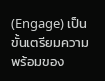(Engage) เป็นขั้นเตรียมความพร้อมของ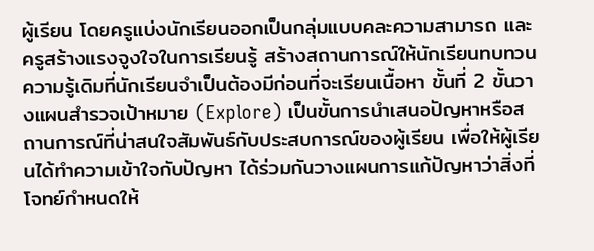ผู้เรียน โดยครูแบ่งนักเรียนออกเป็นกลุ่มแบบคละความสามารถ และครูสร้างแรงจูงใจในการเรียนรู้ สร้างสถานการณ์ให้นักเรียนทบทวนความรู้เดิมที่นักเรียนจำเป็นต้องมีก่อนที่จะเรียนเนื้อหา ขั้นที่ 2 ขั้นวางแผนสำรวจเป้าหมาย (Explore) เป็นขั้นการนำเสนอปัญหาหรือสถานการณ์ที่น่าสนใจสัมพันธ์กับประสบการณ์ของผู้เรียน เพื่อให้ผู้เรียนได้ทำความเข้าใจกับปัญหา ได้ร่วมกันวางแผนการแก้ปัญหาว่าสิ่งที่โจทย์กำหนดให้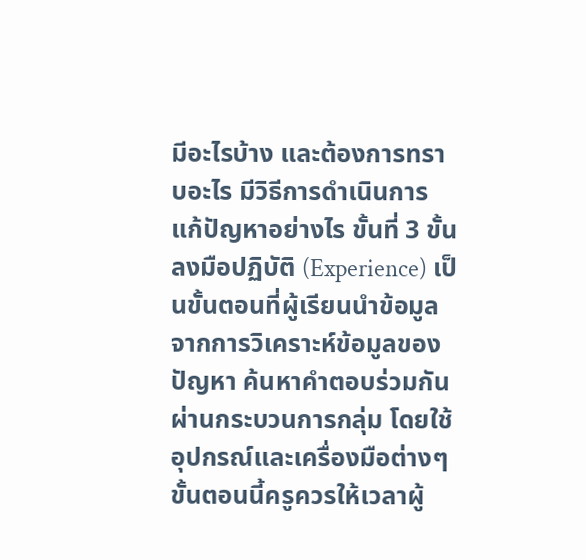มีอะไรบ้าง และต้องการทราบอะไร มีวิธีการดำเนินการแก้ปัญหาอย่างไร ขั้นที่ 3 ขั้นลงมือปฏิบัติ (Experience) เป็นขั้นตอนที่ผู้เรียนนำข้อมูลจากการวิเคราะห์ข้อมูลของปัญหา ค้นหาคำตอบร่วมกันผ่านกระบวนการกลุ่ม โดยใช้อุปกรณ์และเครื่องมือต่างๆ ขั้นตอนนี้ครูควรให้เวลาผู้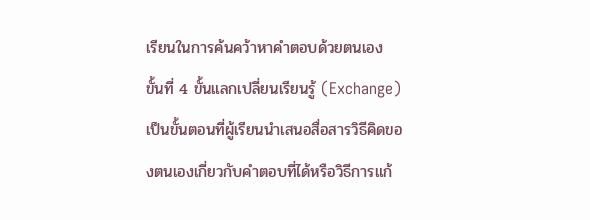เรียนในการค้นคว้าหาคำตอบด้วยตนเอง ขั้นที่ 4 ขั้นแลกเปลี่ยนเรียนรู้ (Exchange) เป็นขั้นตอนที่ผู้เรียนนำเสนอสื่อสารวิธีคิดของตนเองเกี่ยวกับคำตอบที่ได้หรือวิธีการแก้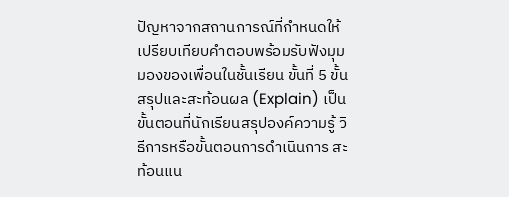ปัญหาจากสถานการณ์ที่กำหนดให้ เปรียบเทียบคำตอบพร้อมรับฟังมุมมองของเพื่อนในชั้นเรียน ขั้นที่ 5 ขั้นสรุปและสะท้อนผล (Explain) เป็นขั้นตอนที่นักเรียนสรุปองค์ความรู้ วิธีการหรือขั้นตอนการดำเนินการ สะท้อนแน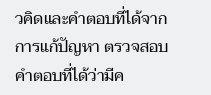วคิดและคำตอบที่ได้จากการแก้ปัญหา ตรวจสอบคำตอบที่ได้ว่ามีค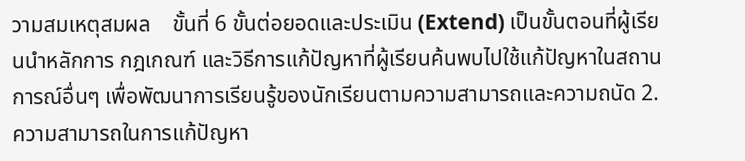วามสมเหตุสมผล    ขั้นที่ 6 ขั้นต่อยอดและประเมิน (Extend) เป็นขั้นตอนที่ผู้เรียนนำหลักการ กฎเกณฑ์ และวิธีการแก้ปัญหาที่ผู้เรียนค้นพบไปใช้แก้ปัญหาในสถานการณ์อื่นๆ เพื่อพัฒนาการเรียนรู้ของนักเรียนตามความสามารถและความถนัด 2. ความสามารถในการแก้ปัญหา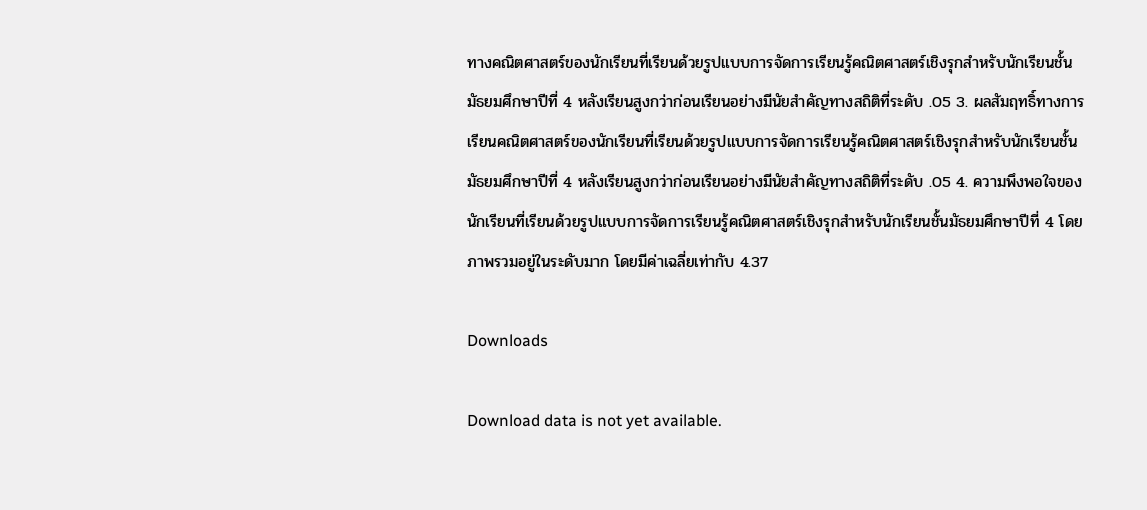ทางคณิตศาสตร์ของนักเรียนที่เรียนด้วยรูปแบบการจัดการเรียนรู้คณิตศาสตร์เชิงรุกสำหรับนักเรียนชั้นมัธยมศึกษาปีที่ 4 หลังเรียนสูงกว่าก่อนเรียนอย่างมีนัยสำคัญทางสถิติที่ระดับ .05 3. ผลสัมฤทธิ์ทางการเรียนคณิตศาสตร์ของนักเรียนที่เรียนด้วยรูปแบบการจัดการเรียนรู้คณิตศาสตร์เชิงรุกสำหรับนักเรียนชั้นมัธยมศึกษาปีที่ 4 หลังเรียนสูงกว่าก่อนเรียนอย่างมีนัยสำคัญทางสถิติที่ระดับ .05 4. ความพึงพอใจของนักเรียนที่เรียนด้วยรูปแบบการจัดการเรียนรู้คณิตศาสตร์เชิงรุกสำหรับนักเรียนชั้นมัธยมศึกษาปีที่ 4 โดยภาพรวมอยู่ในระดับมาก โดยมีค่าเฉลี่ยเท่ากับ 4.37

Downloads

Download data is not yet available.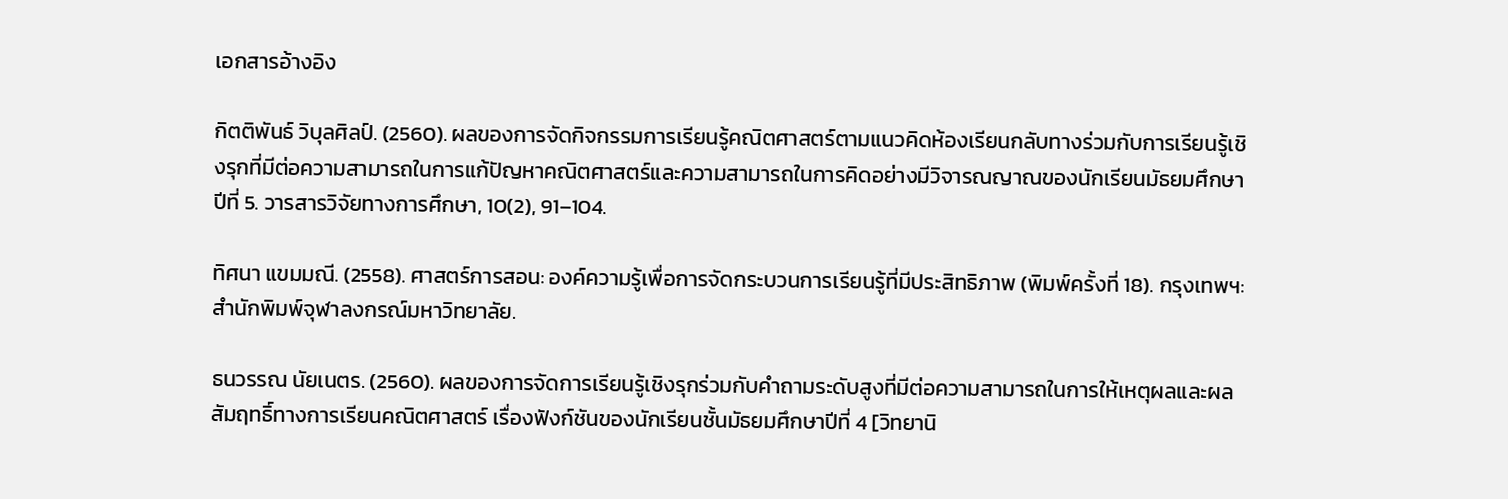เอกสารอ้างอิง

กิตติพันธ์ วิบุลศิลป์. (2560). ผลของการจัดกิจกรรมการเรียนรู้คณิตศาสตร์ตามแนวคิดห้องเรียนกลับทางร่วมกับการเรียนรู้เชิงรุกที่มีต่อความสามารถในการแก้ปัญหาคณิตศาสตร์และความสามารถในการคิดอย่างมีวิจารณญาณของนักเรียนมัธยมศึกษาปีที่ 5. วารสารวิจัยทางการศึกษา, 10(2), 91–104.

ทิศนา แขมมณี. (2558). ศาสตร์การสอน: องค์ความรู้เพื่อการจัดกระบวนการเรียนรู้ที่มีประสิทธิภาพ (พิมพ์ครั้งที่ 18). กรุงเทพฯ: สำนักพิมพ์จุฬาลงกรณ์มหาวิทยาลัย.

ธนวรรณ นัยเนตร. (2560). ผลของการจัดการเรียนรู้เชิงรุกร่วมกับคำถามระดับสูงที่มีต่อความสามารถในการให้เหตุผลและผลสัมฤทธิ์ทางการเรียนคณิตศาสตร์ เรื่องฟังก์ชันของนักเรียนชั้นมัธยมศึกษาปีที่ 4 [วิทยานิ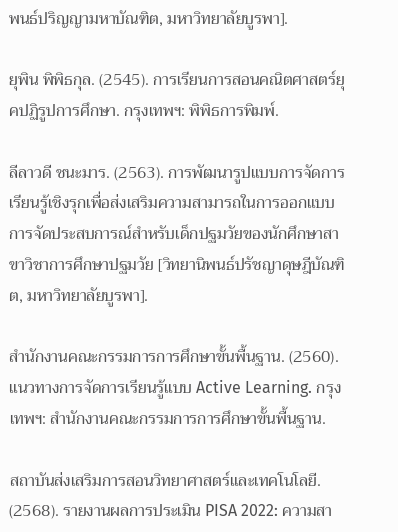พนธ์ปริญญามหาบัณฑิต, มหาวิทยาลัยบูรพา].

ยุพิน พิพิธกุล. (2545). การเรียนการสอนคณิตศาสตร์ยุคปฏิรูปการศึกษา. กรุงเทพฯ: พิพิธการพิมพ์.

ลีลาวดี ชนะมาร. (2563). การพัฒนารูปแบบการจัดการเรียนรู้เชิงรุกเพื่อส่งเสริมความสามารถในการออกแบบการจัดประสบการณ์สำหรับเด็กปฐมวัยของนักศึกษาสาขาวิชาการศึกษาปฐมวัย [วิทยานิพนธ์ปรัชญาดุษฎีบัณฑิต, มหาวิทยาลัยบูรพา].

สำนักงานคณะกรรมการการศึกษาขั้นพื้นฐาน. (2560). แนวทางการจัดการเรียนรู้แบบ Active Learning. กรุงเทพฯ: สำนักงานคณะกรรมการการศึกษาขั้นพื้นฐาน.

สถาบันส่งเสริมการสอนวิทยาศาสตร์และเทคโนโลยี. (2568). รายงานผลการประเมิน PISA 2022: ความสา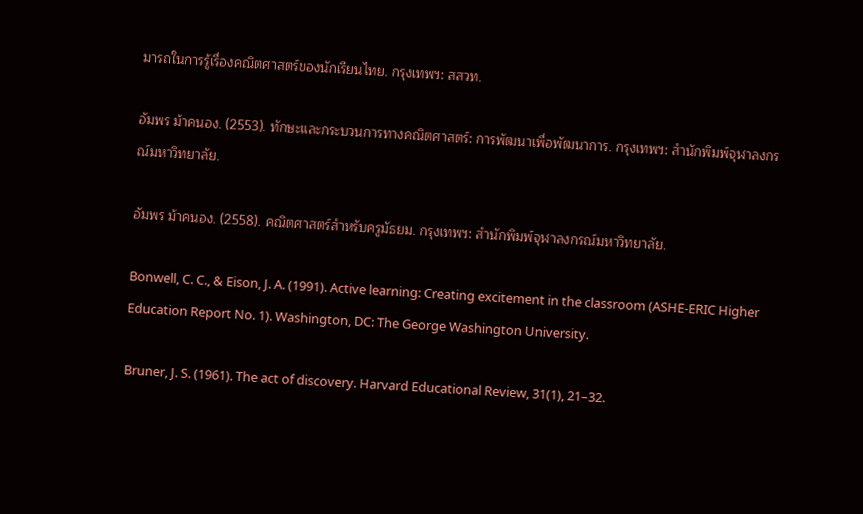มารถในการรู้เรื่องคณิตศาสตร์ของนักเรียนไทย. กรุงเทพฯ: สสวท.

อัมพร ม้าคนอง. (2553). ทักษะและกระบวนการทางคณิตศาสตร์: การพัฒนาเพื่อพัฒนาการ. กรุงเทพฯ: สำนักพิมพ์จุฬาลงกรณ์มหาวิทยาลัย.

อัมพร ม้าคนอง. (2558). คณิตศาสตร์สำหรับครูมัธยม. กรุงเทพฯ: สำนักพิมพ์จุฬาลงกรณ์มหาวิทยาลัย.

Bonwell, C. C., & Eison, J. A. (1991). Active learning: Creating excitement in the classroom (ASHE-ERIC Higher Education Report No. 1). Washington, DC: The George Washington University.

Bruner, J. S. (1961). The act of discovery. Harvard Educational Review, 31(1), 21–32.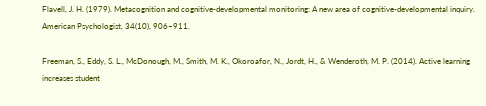Flavell, J. H. (1979). Metacognition and cognitive-developmental monitoring: A new area of cognitive-developmental inquiry. American Psychologist, 34(10), 906–911.

Freeman, S., Eddy, S. L., McDonough, M., Smith, M. K., Okoroafor, N., Jordt, H., & Wenderoth, M. P. (2014). Active learning increases student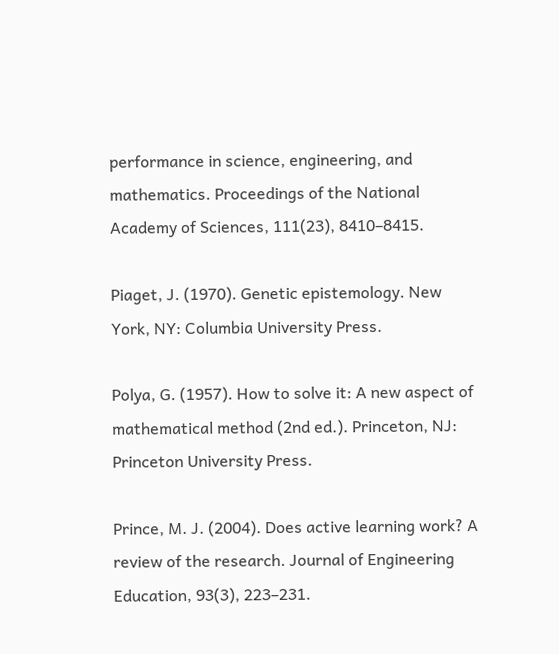performance in science, engineering, and mathematics. Proceedings of the National Academy of Sciences, 111(23), 8410–8415.

Piaget, J. (1970). Genetic epistemology. New York, NY: Columbia University Press.

Polya, G. (1957). How to solve it: A new aspect of mathematical method (2nd ed.). Princeton, NJ: Princeton University Press.

Prince, M. J. (2004). Does active learning work? A review of the research. Journal of Engineering Education, 93(3), 223–231.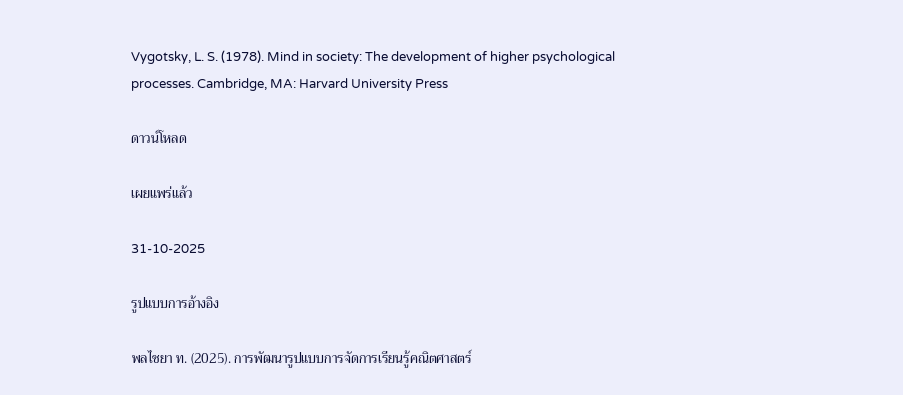Vygotsky, L. S. (1978). Mind in society: The development of higher psychological processes. Cambridge, MA: Harvard University Press

ดาวน์โหลด

เผยแพร่แล้ว

31-10-2025

รูปแบบการอ้างอิง

พลไชยา ท. (2025). การพัฒนารูปแบบการจัดการเรียนรู้คณิตศาสตร์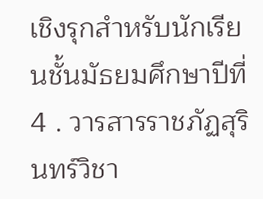เชิงรุกสำหรับนักเรียนชั้นมัธยมศึกษาปีที่ 4 . วารสารราชภัฏสุรินทร์วิชา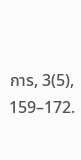การ, 3(5), 159–172.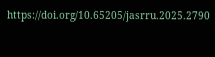https://doi.org/10.65205/jasrru.2025.2790